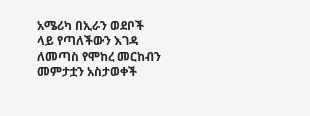አሜሪካ በኢራን ወደቦች ላይ የጣለችውን እገዳ ለመጣስ የሞከረ መርከብን መምታቷን አስታወቀች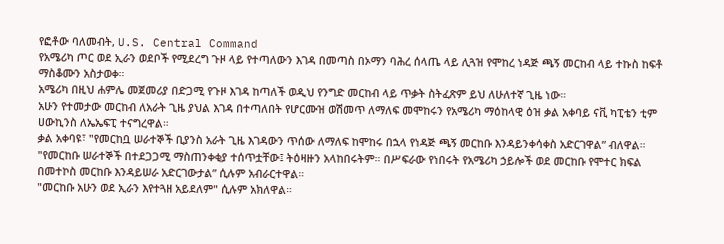የፎቶው ባለመብት, U.S. Central Command
የአሜሪካ ጦር ወደ ኢራን ወደቦች የሚደረግ ጉዞ ላይ የተጣለውን እገዳ በመጣስ በኦማን ባሕረ ሰላጤ ላይ ሊጓዝ የሞከረ ነዳጅ ጫኝ መርከብ ላይ ተኩስ ከፍቶ ማስቆሙን አስታወቀ።
አሜሪካ በዚህ ሐምሌ መጀመሪያ በድጋሚ የጉዞ እገዳ ከጣለች ወዲህ የንግድ መርከብ ላይ ጥቃት ስትፈጽም ይህ ለሁለተኛ ጊዜ ነው።
አሁን የተመታው መርከብ ለአራት ጊዜ ያህል እገዳ በተጣለበት የሆርሙዝ ወሽመጥ ለማለፍ መሞከሩን የአሜሪካ ማዕከላዊ ዕዝ ቃል አቀባይ ናቪ ካፒቴን ቲም ሀውኪንስ ለኤኤፍፒ ተናግረዋል።
ቃል አቀባዩ፣ "የመርከቧ ሠራተኞች ቢያንስ አራት ጊዜ እገዳውን ጥሰው ለማለፍ ከሞከሩ በኋላ የነዳጅ ጫኝ መርከቡ እንዳይንቀሳቀስ አድርገዋል” ብለዋል።
"የመርከቡ ሠራተኞች በተደጋጋሚ ማስጠንቀቂያ ተሰጥቷቸው፤ ትዕዛዙን አላከበሩትም። በሥፍራው የነበሩት የአሜሪካ ኃይሎች ወደ መርከቡ የሞተር ክፍል በመተኮስ መርከቡ እንዳይሠራ አድርገውታል” ሲሉም አብራርተዋል።
"መርከቡ አሁን ወደ ኢራን እየተጓዘ አይደለም" ሲሉም አክለዋል።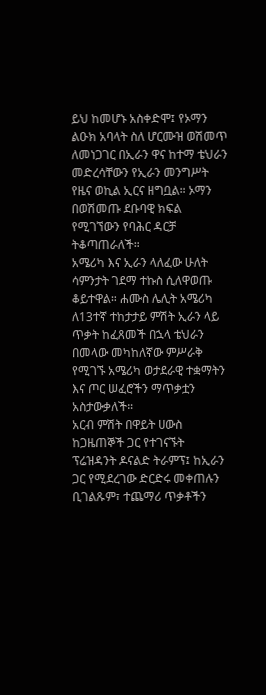ይህ ከመሆኑ አስቀድሞ፤ የኦማን ልዑክ አባላት ስለ ሆርሙዝ ወሽመጥ ለመነጋገር በኢራን ዋና ከተማ ቴህራን መድረሳቸውን የኢራን መንግሥት የዜና ወኪል ኢርና ዘግቧል። ኦማን በወሽመጡ ደቡባዊ ክፍል የሚገኘውን የባሕር ዳርቻ ትቆጣጠራለች።
አሜሪካ እና ኢራን ላለፈው ሁለት ሳምንታት ገደማ ተኩስ ሲለዋወጡ ቆይተዋል። ሐሙስ ሌሊት አሜሪካ ለ13ተኛ ተከታታይ ምሽት ኢራን ላይ ጥቃት ከፈጸመች በኋላ ቴህራን በመላው መካከለኛው ምሥራቅ የሚገኙ አሜሪካ ወታደራዊ ተቋማትን እና ጦር ሠፈሮችን ማጥቃቷን አስታውቃለች።
አርብ ምሽት በዋይት ሀውስ ከጋዜጠኞች ጋር የተገናኙት ፕሬዝዳንት ዶናልድ ትራምፕ፤ ከኢራን ጋር የሚደረገው ድርድሩ መቀጠሉን ቢገልጹም፣ ተጨማሪ ጥቃቶችን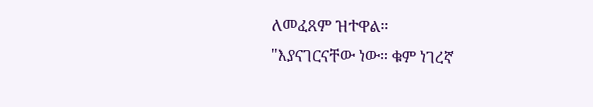ለመፈጸም ዝተዋል።
"እያናገርናቸው ነው። ቁም ነገረኛ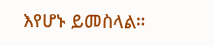እየሆኑ ይመስላል።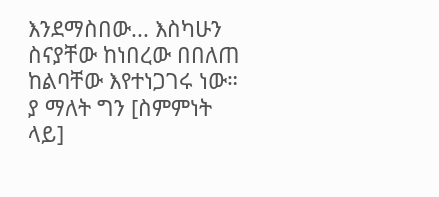እንደማስበው... እስካሁን ስናያቸው ከነበረው በበለጠ ከልባቸው እየተነጋገሩ ነው። ያ ማለት ግን [ስምምነት ላይ]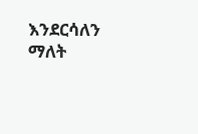እንደርሳለን ማለት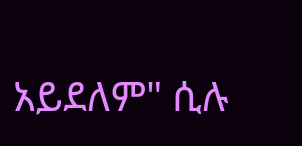አይደለም" ሲሉ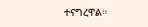ተናግረዋል።